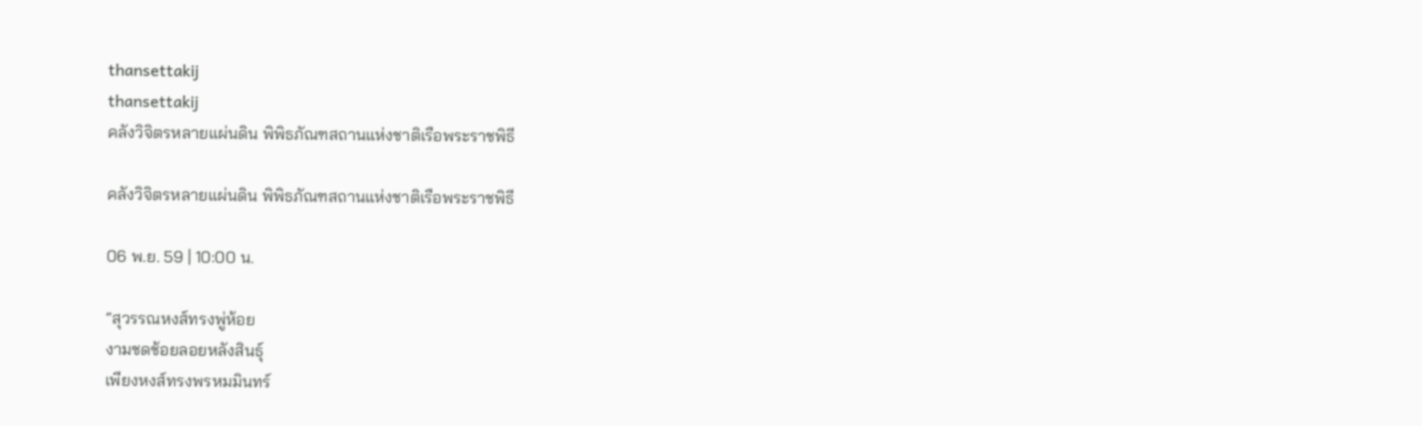thansettakij
thansettakij
คลังวิจิตรหลายแผ่นดิน พิพิธภัณฑสถานแห่งชาติเรือพระราชพิธี

คลังวิจิตรหลายแผ่นดิน พิพิธภัณฑสถานแห่งชาติเรือพระราชพิธี

06 พ.ย. 59 | 10:00 น.

“สุวรรณหงส์ทรงพู่ห้อย
งามชดช้อยลอยหลังสินธุ์
เพียงหงส์ทรงพรหมมินทร์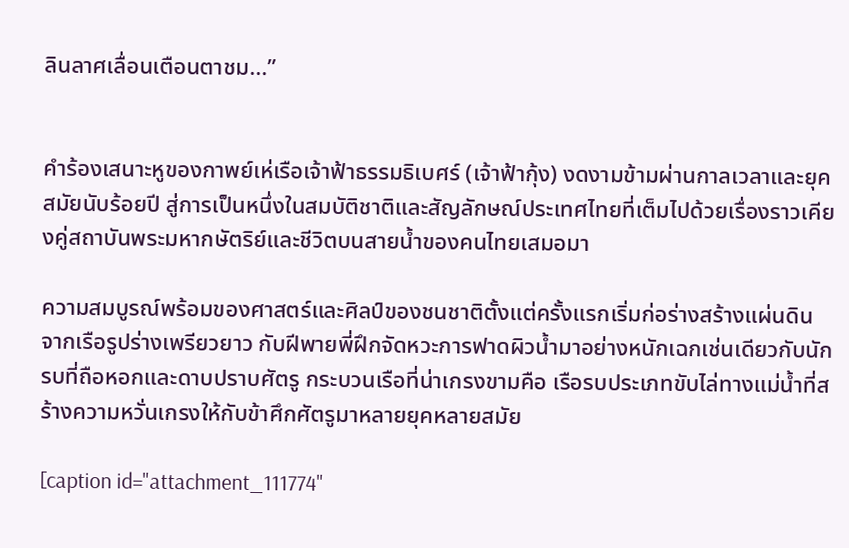ลินลาศเลื่อนเตือนตาชม...”


คำร้องเสนาะหูของกาพย์เห่เรือเจ้าฟ้าธรรมธิเบศร์ (เจ้าฟ้ากุ้ง) งดงามข้ามผ่านกาลเวลาและยุคสมัยนับร้อยปี สู่การเป็นหนึ่งในสมบัติชาติและสัญลักษณ์ประเทศไทยที่เต็มไปด้วยเรื่องราวเคียงคู่สถาบันพระมหากษัตริย์และชีวิตบนสายน้ำของคนไทยเสมอมา

ความสมบูรณ์พร้อมของศาสตร์และศิลป์ของชนชาติตั้งแต่ครั้งแรกเริ่มก่อร่างสร้างแผ่นดิน จากเรือรูปร่างเพรียวยาว กับฝีพายพี่ฝึกจัดหวะการฟาดผิวน้ำมาอย่างหนักเฉกเช่นเดียวกับนักรบที่ถือหอกและดาบปราบศัตรู กระบวนเรือที่น่าเกรงขามคือ เรือรบประเภทขับไล่ทางแม่น้ำที่สร้างความหวั่นเกรงให้กับข้าศึกศัตรูมาหลายยุคหลายสมัย

[caption id="attachment_111774"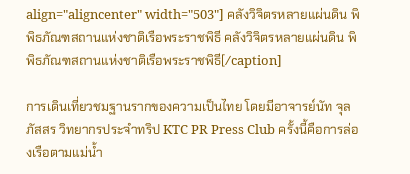align="aligncenter" width="503"] คลังวิจิตรหลายแผ่นดิน พิพิธภัณฑสถานแห่งชาติเรือพระราชพิธี คลังวิจิตรหลายแผ่นดิน พิพิธภัณฑสถานแห่งชาติเรือพระราชพิธี[/caption]

การเดินเที่ยวชมฐานรากของความเป็นไทย โดยมีอาจารย์นัท จุลภัสสร วิทยากรประจำทริป KTC PR Press Club ครั้งนี้คือการล่องเรือตามแม่น้ำ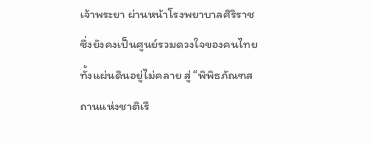เจ้าพระยา ผ่านหน้าโรงพยาบาลศิริราชซึ่งยังคงเป็นศูนย์รวมดวงใจของคนไทยทั้งแผ่นดินอยู่ไม่คลาย สู่ “พิพิธภัณฑสถานแห่งชาติเรื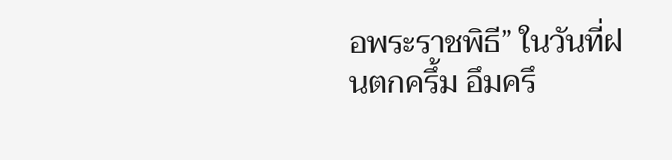อพระราชพิธี” ในวันที่ฝนตกครึ้ม อึมครึ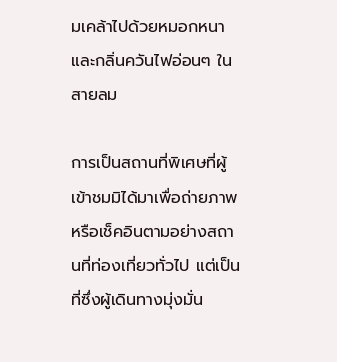มเคล้าไปด้วยหมอกหนาและกลิ่นควันไฟอ่อนๆ ในสายลม

การเป็นสถานที่พิเศษที่ผู้เข้าชมมิได้มาเพื่อถ่ายภาพหรือเช็คอินตามอย่างสถานที่ท่องเที่ยวทั่วไป แต่เป็นที่ซึ่งผู้เดินทางมุ่งมั่น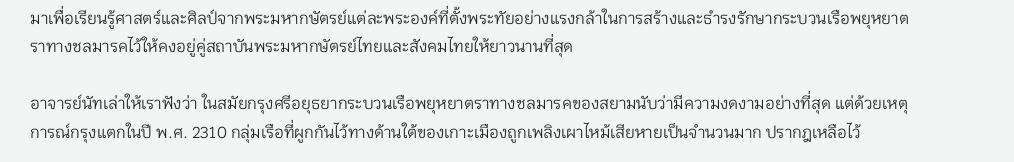มาเพื่อเรียนรู้ศาสตร์และศิลป์จากพระมหากษัตรย์แต่ละพระองค์ที่ตั้งพระทัยอย่างแรงกล้าในการสร้างและธำรงรักษากระบวนเรือพยุหยาตราทางชลมารคไว้ให้คงอยู่คู่สถาบันพระมหากษัตรย์ไทยและสังคมไทยให้ยาวนานที่สุด

อาจารย์นัทเล่าให้เราฟังว่า ในสมัยกรุงศรีอยุธยากระบวนเรือพยุหยาตราทางชลมารคของสยามนับว่ามีความงดงามอย่างที่สุด แต่ด้วยเหตุการณ์กรุงแตกในปี พ.ศ. 2310 กลุ่มเรือที่ผูกกันไว้ทางด้านใต้ของเกาะเมืองถูกเพลิงเผาไหม้เสียหายเป็นจำนวนมาก ปรากฎเหลือไว้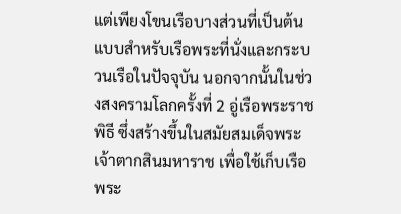แต่เพียงโขนเรือบางส่วนที่เป็นต้นแบบสำหรับเรือพระที่นั่งและกระบวนเรือในปัจจุบัน นอกจากนั้นในช่วงสงครามโลกครั้งที่ 2 อู่เรือพระราชพิธี ซึ่งสร้างขึ้นในสมัยสมเด็จพระเจ้าตากสินมหาราช เพื่อใช้เก็บเรือพระ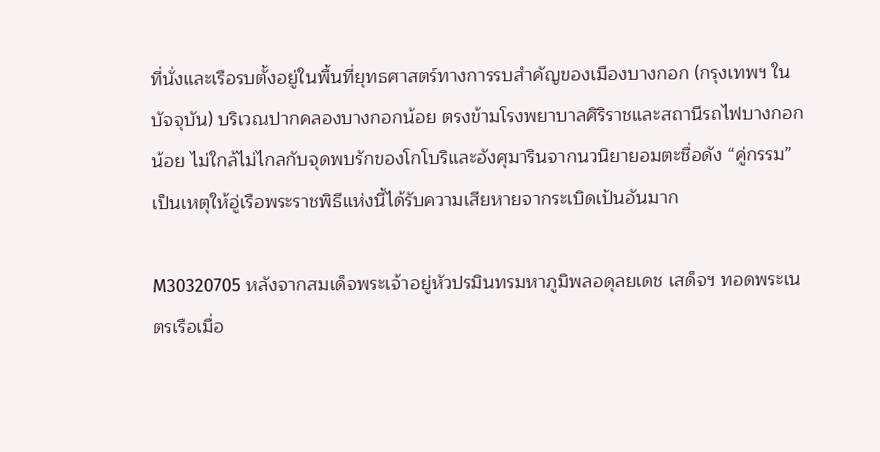ที่นั่งและเรือรบตั้งอยู่ในพื้นที่ยุทธศาสตร์ทางการรบสำคัญของเมืองบางกอก (กรุงเทพฯ ในบัจจุบัน) บริเวณปากคลองบางกอกน้อย ตรงข้ามโรงพยาบาลศิริราชและสถานีรถไฟบางกอกน้อย ไม่ใกล้ไม่ไกลกับจุดพบรักของโกโบริและอังศุมารินจากนวนิยายอมตะชื่อดัง “คู่กรรม” เป็นเหตุให้อู่เรือพระราชพิธีแห่งนี้ได้รับความเสียหายจากระเบิดเป้นอันมาก

M30320705 หลังจากสมเด็จพระเจ้าอยู่หัวปรมินทรมหาภูมิพลอดุลยเดช เสด็จฯ ทอดพระเนตรเรือเมื่อ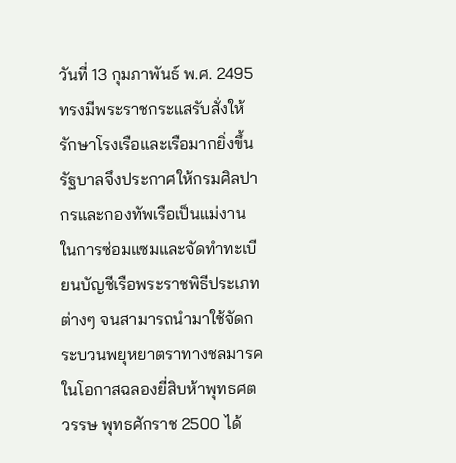วันที่ 13 กุมภาพันธ์ พ.ศ. 2495 ทรงมีพระราชกระแสรับสั่งให้รักษาโรงเรือและเรือมากยิ่งขึ้น รัฐบาลจึงประกาศให้กรมศิลปากรและกองทัพเรือเป็นแม่งานในการซ่อมแซมและจัดทำทะเบียนบัญชีเรือพระราชพิธีประเภทต่างๆ จนสามารถนำมาใช้จัดกระบวนพยุหยาตราทางชลมารคในโอกาสฉลองยี่สิบห้าพุทธศตวรรษ พุทธศักราช 2500 ได้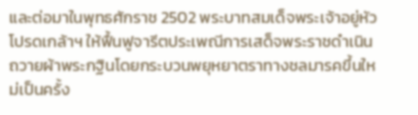และต่อมาในพุทธศักราช 2502 พระบาทสมเด็จพระเจ้าอยู่หัวโปรดเกล้าฯ ให้ฟื้นฟูจารีตประเพณีการเสด็จพระราชดำเนินถวายผ้าพระกฐินโดยกระบวนพยุหยาตราทางชลมารคขึ้นใหม่เป็นครั้ง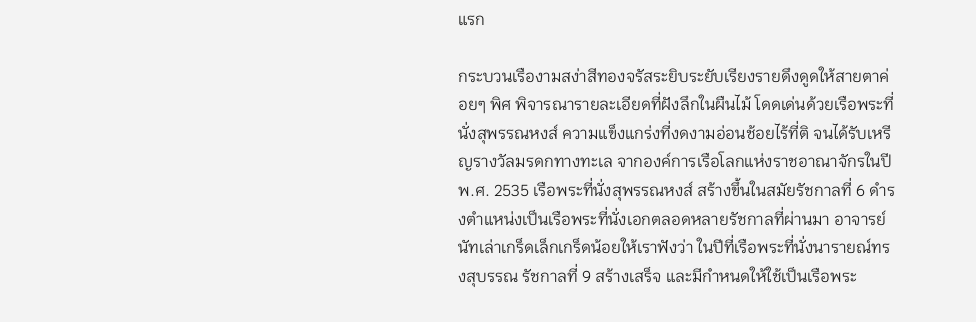แรก

กระบวนเรืองามสง่าสีทองจรัสระยิบระยับเรียงรายดึงดูดให้สายตาค่อยๆ พิศ พิจารณารายละเอียดที่ฝังลึกในผืนไม้ โดดเด่นด้วยเรือพระที่นั่งสุพรรณหงส์ ความแข็งแกร่งที่งดงามอ่อนช้อยไร้ที่ติ จนได้รับเหรีญรางวัลมรดกทางทะเล จากองค์การเรือโลกแห่งราชอาณาจักรในปี พ.ศ. 2535 เรือพระที่นั่งสุพรรณหงส์ สร้างขึ้นในสมัยรัชกาลที่ 6 ดำรงตำแหน่งเป็นเรือพระที่นั่งเอกตลอดหลายรัชกาลที่ผ่านมา อาจารย์นัทเล่าเกร็ดเล็กเกร็ดน้อยให้เราฟังว่า ในปีที่เรือพระที่นั่งนารายณ์ทรงสุบรรณ รัชกาลที่ 9 สร้างเสร็จ และมีกำหนดให้ใช้เป็นเรือพระ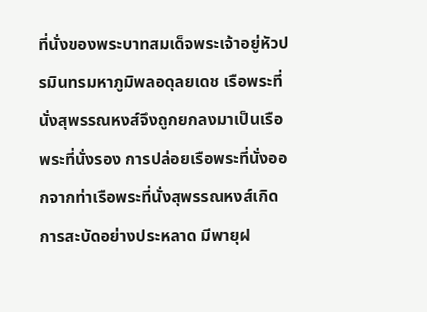ที่นั่งของพระบาทสมเด็จพระเจ้าอยู่หัวปรมินทรมหาภูมิพลอดุลยเดช เรือพระที่นั่งสุพรรณหงส์จึงถูกยกลงมาเป็นเรือพระที่นั่งรอง การปล่อยเรือพระที่นั่งออกจากท่าเรือพระที่นั่งสุพรรณหงส์เกิดการสะบัดอย่างประหลาด มีพายุฝ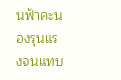นฟ้าคะนองรุนแรงจนแทบ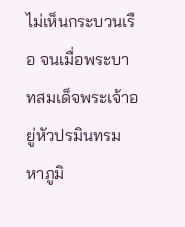ไม่เห็นกระบวนเรือ จนเมื่อพระบาทสมเด็จพระเจ้าอยู่หัวปรมินทรมหาภูมิ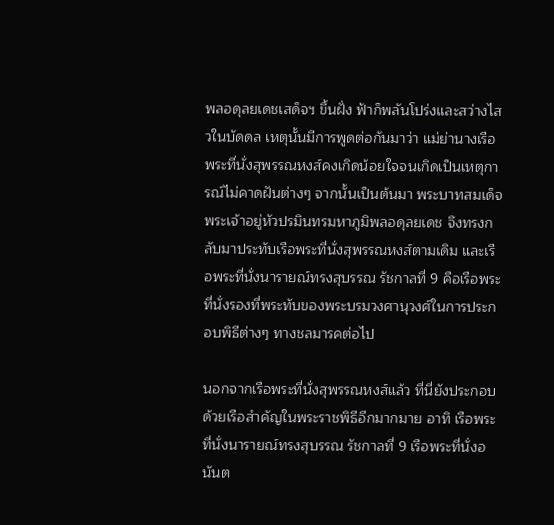พลอดุลยเดชเสด็จฯ ขึ้นฝั่ง ฟ้าก็พลันโปร่งและสว่างไสวในบัดดล เหตุนั้นมีการพูดต่อกันมาว่า แม่ย่านางเรือพระที่นั่งสุพรรณหงส์คงเกิดน้อยใจจนเกิดเป็นเหตุการณ์ไม่คาดฝันต่างๆ จากนั้นเป็นต้นมา พระบาทสมเด็จพระเจ้าอยู่หัวปรมินทรมหาภูมิพลอดุลยเดช จึงทรงกลับมาประทับเรือพระที่นั่งสุพรรณหงส์ตามเดิม และเรือพระที่นั่งนารายณ์ทรงสุบรรณ รัชกาลที่ 9 คือเรือพระที่นั่งรองที่พระทับของพระบรมวงศานุวงศ์ในการประกอบพิธีต่างๆ ทางชลมารคต่อไป

นอกจากเรือพระที่นั่งสุพรรณหงส์แล้ว ที่นี่ยังประกอบด้วยเรือสำคัญในพระราชพิธีอีกมากมาย อาทิ เรือพระที่นั่งนารายณ์ทรงสุบรรณ รัชกาลที่ 9 เรือพระที่นั่งอนันต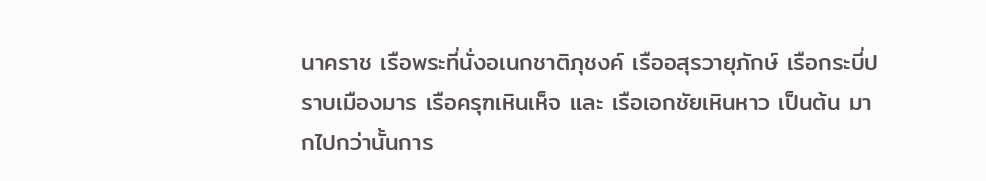นาคราช เรือพระที่นั่งอเนกชาติภุชงค์ เรืออสุรวายุภักษ์ เรือกระบี่ปราบเมืองมาร เรือครุฑเหินเห็จ และ เรือเอกชัยเหินหาว เป็นต้น มากไปกว่านั้นการ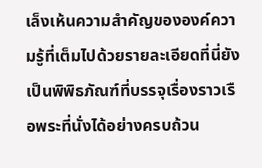เล็งเห้นความสำคัญขององค์ความรู้ที่เต็มไปด้วยรายละเอียดที่นี่ยังเป็นพิพิธภัณฑ์ที่บรรจุเรื่องราวเรือพระที่นั่งได้อย่างครบถ้วน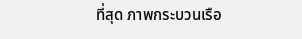ที่สุด ภาพกระบวนเรือ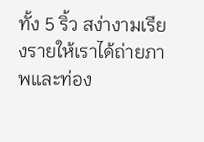ทั้ง 5 ริ้ว สง่างามเรียงรายให้เราได้ถ่ายภาพและท่อง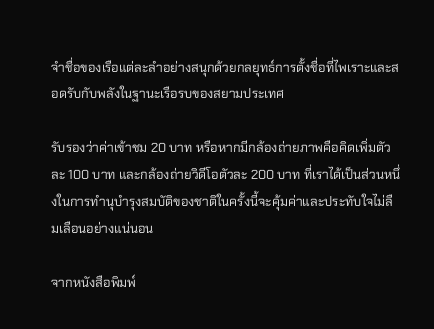จำชื่อของเรือแต่ละลำอย่างสนุกด้วยกลยุทธ์การตั้งชื่อที่ไพเราะและสอดรับกับพลังในฐานะเรือรบของสยามประเทศ

รับรองว่าค่าเข้าชม 20 บาท หรือหากมีกล้องถ่ายภาพคือคิดเพิ่มตัวละ 100 บาท และกล้องถ่ายวิดีโอตัวละ 200 บาท ที่เราได้เป็นส่วนหนึ่งในการทำนุบำรุงสมบัติของชาติในครั้งนี้จะคุ้มค่าและประทับใจไม่ลืมเลือนอย่างแน่นอน

จากหนังสือพิมพ์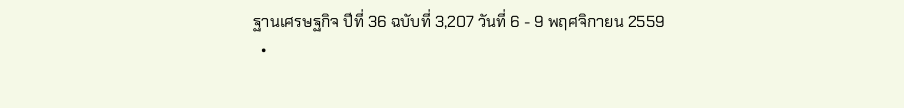ฐานเศรษฐกิจ ปีที่ 36 ฉบับที่ 3,207 วันที่ 6 - 9 พฤศจิกายน 2559
  •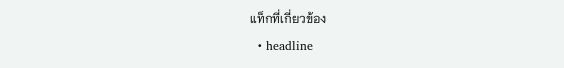แท็กที่เกี่ยวข้อง
  • headline